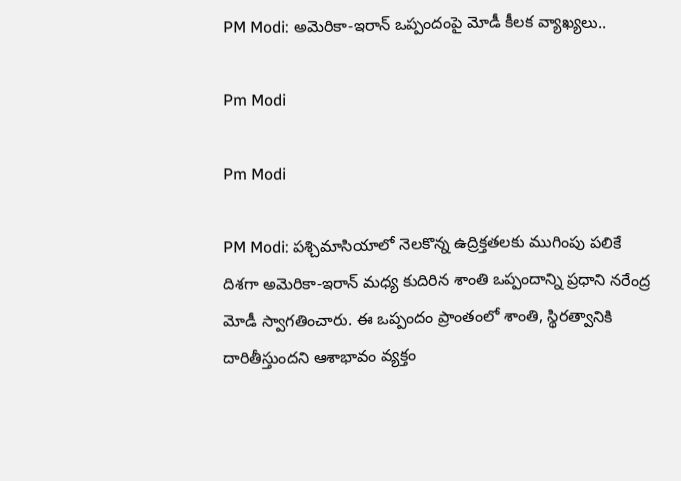PM Modi: అమెరికా-ఇరాన్ ఒప్పందంపై మోడీ కీలక వ్యాఖ్యలు..

Pm Modi

Pm Modi

PM Modi: పశ్చిమాసియాలో నెలకొన్న ఉద్రిక్తతలకు ముగింపు పలికే దిశగా అమెరికా-ఇరాన్ మధ్య కుదిరిన శాంతి ఒప్పందాన్ని ప్రధాని నరేంద్ర మోడీ స్వాగతించారు. ఈ ఒప్పందం ప్రాంతంలో శాంతి, స్థిరత్వానికి దారితీస్తుందని ఆశాభావం వ్యక్తం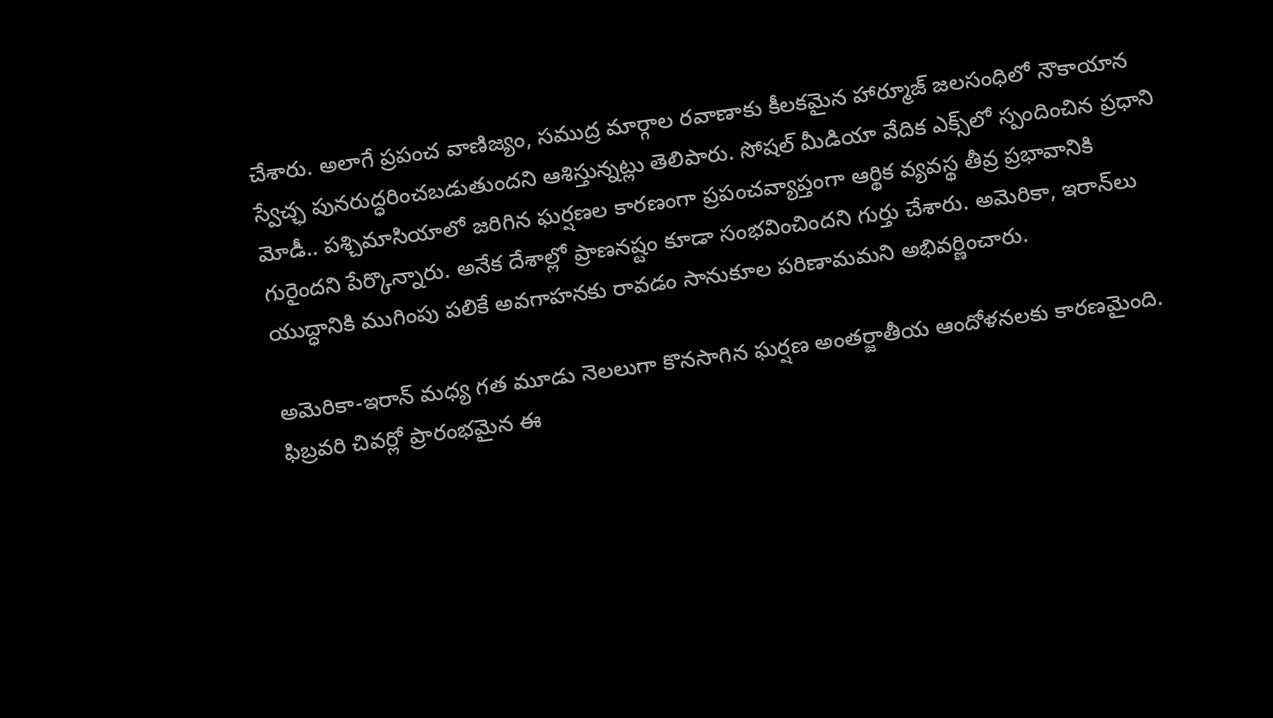చేశారు. అలాగే ప్రపంచ వాణిజ్యం, సముద్ర మార్గాల రవాణాకు కీలకమైన హార్మూజ్‌ జలసంధిలో నౌకాయాన స్వేచ్ఛ పునరుద్ధరించబడుతుందని ఆశిస్తున్నట్లు తెలిపారు. సోషల్ మీడియా వేదిక ఎక్స్‌లో స్పందించిన ప్రధాని మోడీ.. పశ్చిమాసియాలో జరిగిన ఘర్షణల కారణంగా ప్రపంచవ్యాప్తంగా ఆర్థిక వ్యవస్థ తీవ్ర ప్రభావానికి గురైందని పేర్కొన్నారు. అనేక దేశాల్లో ప్రాణనష్టం కూడా సంభవించిందని గుర్తు చేశారు. అమెరికా, ఇరాన్‌లు యుద్ధానికి ముగింపు పలికే అవగాహనకు రావడం సానుకూల పరిణామమని అభివర్ణించారు.

అమెరికా-ఇరాన్ మధ్య గత మూడు నెలలుగా కొనసాగిన ఘర్షణ అంతర్జాతీయ ఆందోళనలకు కారణమైంది. ఫిబ్రవరి చివర్లో ప్రారంభమైన ఈ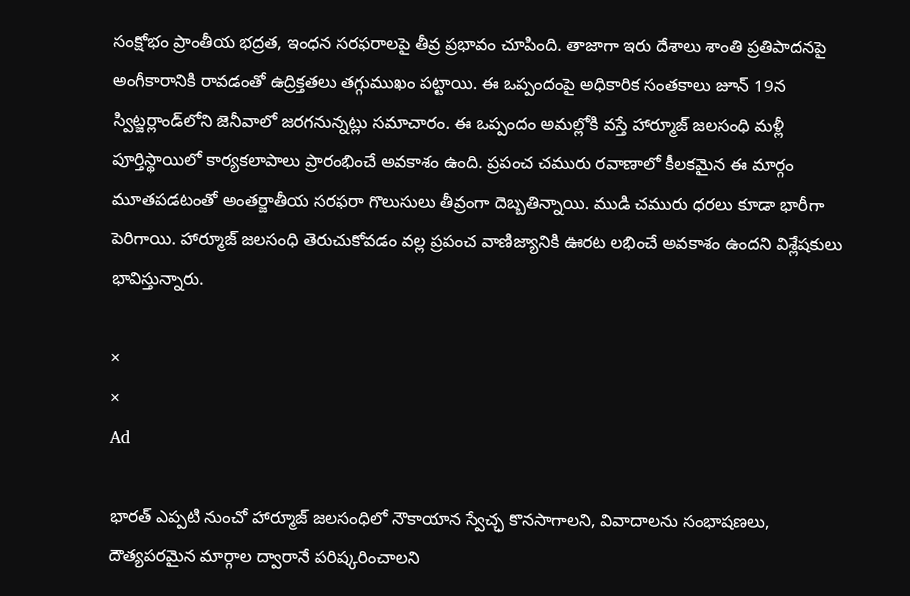సంక్షోభం ప్రాంతీయ భద్రత, ఇంధన సరఫరాలపై తీవ్ర ప్రభావం చూపింది. తాజాగా ఇరు దేశాలు శాంతి ప్రతిపాదనపై అంగీకారానికి రావడంతో ఉద్రిక్తతలు తగ్గుముఖం పట్టాయి. ఈ ఒప్పందంపై అధికారిక సంతకాలు జూన్ 19న స్విట్జర్లాండ్‌లోని జెనీవాలో జరగనున్నట్లు సమాచారం. ఈ ఒప్పందం అమల్లోకి వస్తే హార్మూజ్‌ జలసంధి మళ్లీ పూర్తిస్థాయిలో కార్యకలాపాలు ప్రారంభించే అవకాశం ఉంది. ప్రపంచ చమురు రవాణాలో కీలకమైన ఈ మార్గం మూతపడటంతో అంతర్జాతీయ సరఫరా గొలుసులు తీవ్రంగా దెబ్బతిన్నాయి. ముడి చమురు ధరలు కూడా భారీగా పెరిగాయి. హార్మూజ్‌ జలసంధి తెరుచుకోవడం వల్ల ప్రపంచ వాణిజ్యానికి ఊరట లభించే అవకాశం ఉందని విశ్లేషకులు భావిస్తున్నారు.

×
×
Ad

భారత్ ఎప్పటి నుంచో హార్మూజ్‌ జలసంధిలో నౌకాయాన స్వేచ్ఛ కొనసాగాలని, వివాదాలను సంభాషణలు, దౌత్యపరమైన మార్గాల ద్వారానే పరిష్కరించాలని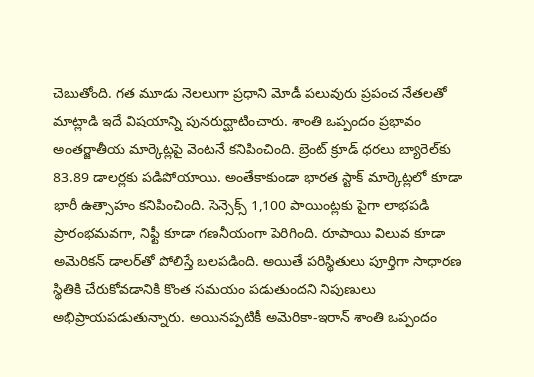చెబుతోంది. గత మూడు నెలలుగా ప్రధాని మోడీ పలువురు ప్రపంచ నేతలతో మాట్లాడి ఇదే విషయాన్ని పునరుద్ఘాటించారు. శాంతి ఒప్పందం ప్రభావం అంతర్జాతీయ మార్కెట్లపై వెంటనే కనిపించింది. బ్రెంట్ క్రూడ్ ధరలు బ్యారెల్‌కు 83.89 డాలర్లకు పడిపోయాయి. అంతేకాకుండా భారత స్టాక్ మార్కెట్లలో కూడా భారీ ఉత్సాహం కనిపించింది. సెన్సెక్స్ 1,100 పాయింట్లకు పైగా లాభపడి ప్రారంభమవగా, నిఫ్టీ కూడా గణనీయంగా పెరిగింది. రూపాయి విలువ కూడా అమెరికన్ డాలర్‌తో పోలిస్తే బలపడింది. అయితే పరిస్థితులు పూర్తిగా సాధారణ స్థితికి చేరుకోవడానికి కొంత సమయం పడుతుందని నిపుణులు అభిప్రాయపడుతున్నారు. అయినప్పటికీ అమెరికా-ఇరాన్ శాంతి ఒప్పందం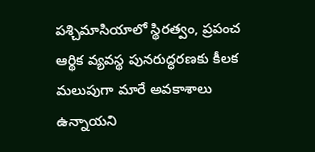పశ్చిమాసియాలో స్థిరత్వం, ప్రపంచ ఆర్థిక వ్యవస్థ పునరుద్ధరణకు కీలక మలుపుగా మారే అవకాశాలు ఉన్నాయని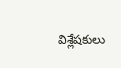విశ్లేషకులు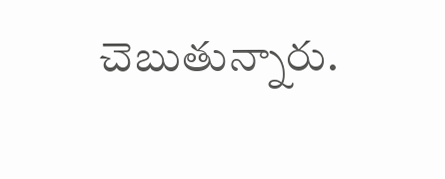చెబుతున్నారు.